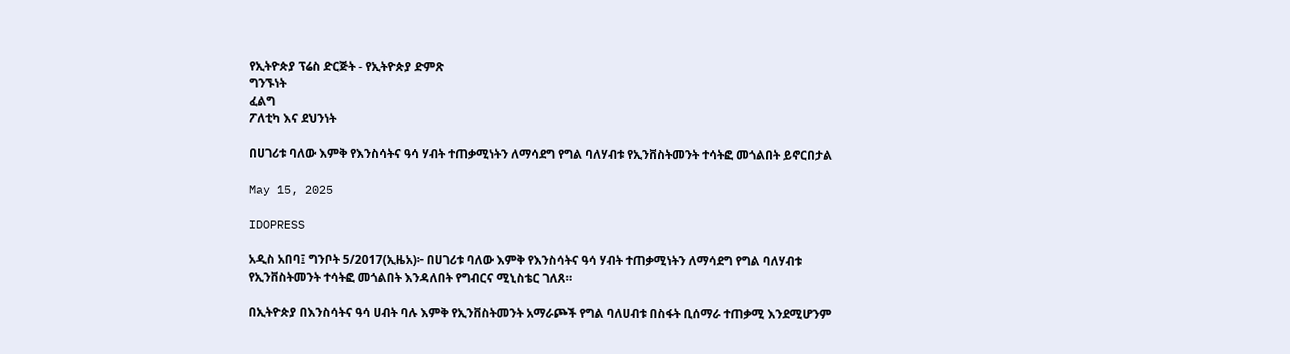የኢትዮጵያ ፕሬስ ድርጅት - የኢትዮጵያ ድምጽ
ግንኙነት
ፈልግ
ፖለቲካ እና ደህንነት

በሀገሪቱ ባለው እምቅ የእንስሳትና ዓሳ ሃብት ተጠቃሚነትን ለማሳደግ የግል ባለሃብቱ የኢንቨስትመንት ተሳትፎ መጎልበት ይኖርበታል

May 15, 2025

IDOPRESS

አዲስ አበባ፤ ግንቦት 5/2017(ኢዜአ)፦ በሀገሪቱ ባለው እምቅ የእንስሳትና ዓሳ ሃብት ተጠቃሚነትን ለማሳደግ የግል ባለሃብቱ የኢንቨስትመንት ተሳትፎ መጎልበት እንዳለበት የግብርና ሚኒስቴር ገለጸ።

በኢትዮጵያ በእንስሳትና ዓሳ ሀብት ባሉ እምቅ የኢንቨስትመንት አማራጮች የግል ባለሀብቱ በስፋት ቢሰማራ ተጠቃሚ እንደሚሆንም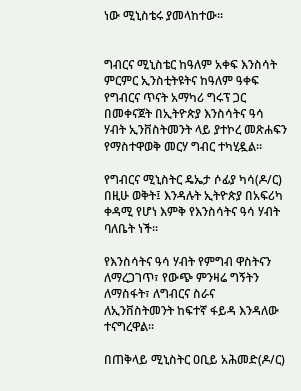ነው ሚኒስቴሩ ያመላከተው፡፡


ግብርና ሚኒስቴር ከዓለም አቀፍ እንስሳት ምርምር ኢንስቲትዩትና ከዓለም ዓቀፍ የግብርና ጥናት አማካሪ ግሩፕ ጋር በመቀናጀት በኢትዮጵያ እንስሳትና ዓሳ ሃብት ኢንቨስትመንት ላይ ያተኮረ መጽሐፍን የማስተዋወቅ መርሃ ግብር ተካሂዷል፡፡

የግብርና ሚኒስትር ዴኤታ ሶፊያ ካሳ(ዶ/ር) በዚሁ ወቅት፤ እንዳሉት ኢትዮጵያ በአፍሪካ ቀዳሚ የሆነ እምቅ የእንስሳትና ዓሳ ሃብት ባለቤት ነች፡፡

የእንስሳትና ዓሳ ሃብት የምግብ ዋስትናን ለማረጋገጥ፣ የውጭ ምንዛሬ ግኝትን ለማስፋት፣ ለግብርና ስራና ለኢንቨስትመንት ከፍተኛ ፋይዳ እንዳለው ተናግረዋል።

በጠቅላይ ሚኒስትር ዐቢይ አሕመድ(ዶ/ር)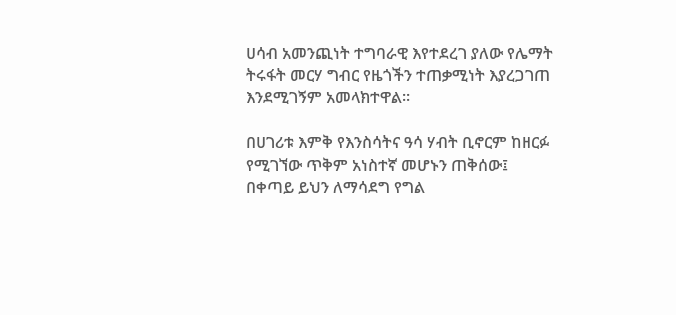ሀሳብ አመንጪነት ተግባራዊ እየተደረገ ያለው የሌማት ትሩፋት መርሃ ግብር የዜጎችን ተጠቃሚነት እያረጋገጠ እንደሚገኝም አመላክተዋል፡፡

በሀገሪቱ እምቅ የእንስሳትና ዓሳ ሃብት ቢኖርም ከዘርፉ የሚገኘው ጥቅም አነስተኛ መሆኑን ጠቅሰው፤ በቀጣይ ይህን ለማሳደግ የግል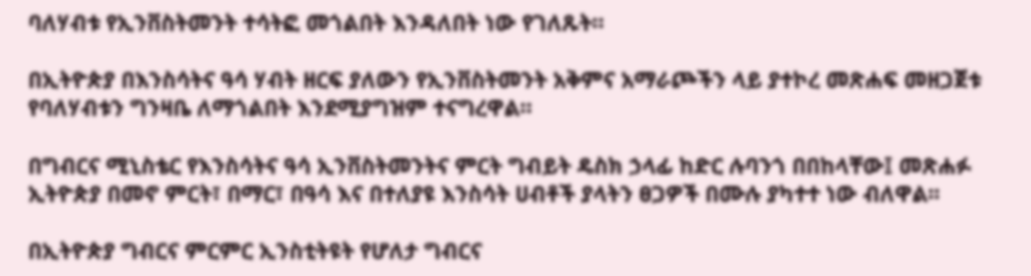ባለሃብቱ የኢንቨስትመንት ተሳትፎ መጎልበት እንዳለበት ነው የገለጹት።

በኢትዮጵያ በእንስሳትና ዓሳ ሃብት ዘርፍ ያለውን የኢንቨስትመንት አቅምና አማራጮችን ላይ ያተኮረ መጽሐፍ መዘጋጀቱ የባለሃብቱን ግንዛቤ ለማጎልበት እንደሚያግዝም ተናግረዋል።

በግብርና ሚኒስቴር የእንስሳትና ዓሳ ኢንቨስትመንትና ምርት ግብይት ዴስክ ኃላፊ ከድር ሉባንጎ በበከላቸው፤ መጽሐፉ ኢትዮጵያ በመኖ ምርት፣ በማር፣ በዓሳ እና በተለያዩ እንስሳት ሀብቶች ያላትን ፀጋዎች በሙሉ ያካተተ ነው ብለዋል፡፡

በኢትዮጵያ ግብርና ምርምር ኢንስቲትዩት የሆለታ ግብርና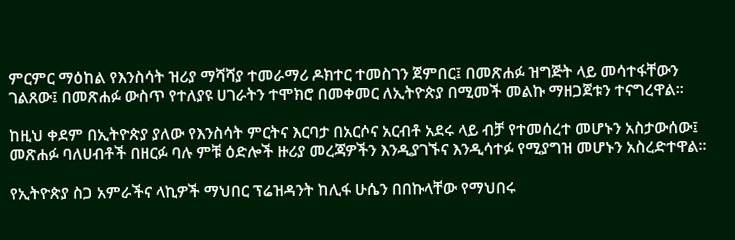ምርምር ማዕከል የእንስሳት ዝሪያ ማሻሻያ ተመራማሪ ዶክተር ተመስገን ጀምበር፤ በመጽሐፉ ዝግጅት ላይ መሳተፋቸውን ገልጸው፤ በመጽሐፉ ውስጥ የተለያዩ ሀገራትን ተሞክሮ በመቀመር ለኢትዮጵያ በሚመች መልኩ ማዘጋጀቱን ተናግረዋል፡፡

ከዚህ ቀደም በኢትዮጵያ ያለው የእንስሳት ምርትና እርባታ በአርሶና አርብቶ አደሩ ላይ ብቻ የተመሰረተ መሆኑን አስታውሰው፤ መጽሐፉ ባለሀብቶች በዘርፉ ባሉ ምቹ ዕድሎች ዙሪያ መረጃዎችን እንዲያገኙና እንዲሳተፉ የሚያግዝ መሆኑን አስረድተዋል፡፡

የኢትዮጵያ ስጋ አምራችና ላኪዎች ማህበር ፕሬዝዳንት ከሊፋ ሁሴን በበኩላቸው የማህበሩ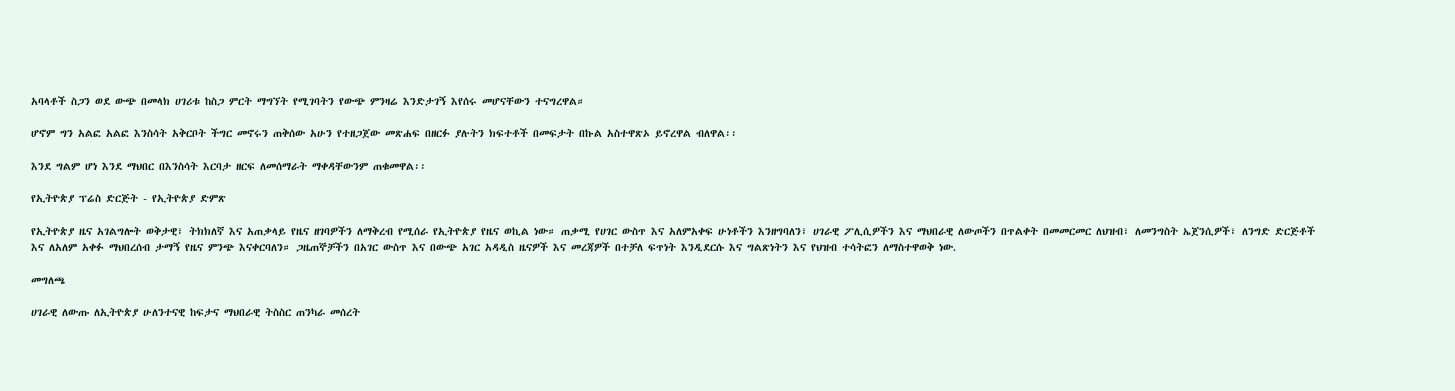አባላቶች ስጋን ወደ ውጭ በመላክ ሀገሪቱ ከስጋ ምርት ማግኘት የሚገባትን የውጭ ምንዛሬ እንድታገኝ እየሰሩ መሆናቸውን ተናግረዋል።

ሆኖም ግን አልፎ አልፎ እንስሳት አቅርቦት ችግር መኖሩን ጠቅሰው አሁን የተዘጋጀው መጽሐፍ በዘርፉ ያሉትን ክፍተቶች በመፍታት በኩል አስተዋጽኦ ይኖረዋል ብለዋል፡፡

እንደ ግልም ሆነ እንደ ማህበር በእንስሳት እርባታ ዘርፍ ለመሰማራት ማቀዳቸውንም ጠቁመዋል፡፡

የኢትዮጵያ ፕሬስ ድርጅት - የኢትዮጵያ ድምጽ

የኢትዮጵያ ዜና አገልግሎት ወቅታዊ፣ ትክክለኛ እና አጠቃላይ የዜና ዘገባዎችን ለማቅረብ የሚሰራ የኢትዮጵያ የዜና ወኪል ነው። ጠቃሚ የሀገር ውስጥ እና አለምአቀፍ ሁነቶችን እንዘግባለን፣ ሀገራዊ ፖሊሲዎችን እና ማህበራዊ ለውጦችን በጥልቀት በመመርመር ለህዝብ፣ ለመንግስት ኤጀንሲዎች፣ ለንግድ ድርጅቶች እና ለአለም አቀፉ ማህበረሰብ ታማኝ የዜና ምንጭ እናቀርባለን። ጋዜጠኞቻችን በአገር ውስጥ እና በውጭ አገር አዳዲስ ዜናዎች እና መረጃዎች በተቻለ ፍጥነት እንዲደርሱ እና ግልጽነትን እና የህዝብ ተሳትፎን ለማስተዋወቅ ነው.

መግለጫ

ሀገራዊ ለውጡ ለኢትዮጵያ ሁለንተናዊ ከፍታና ማህበራዊ ትስስር ጠንካራ መሰረት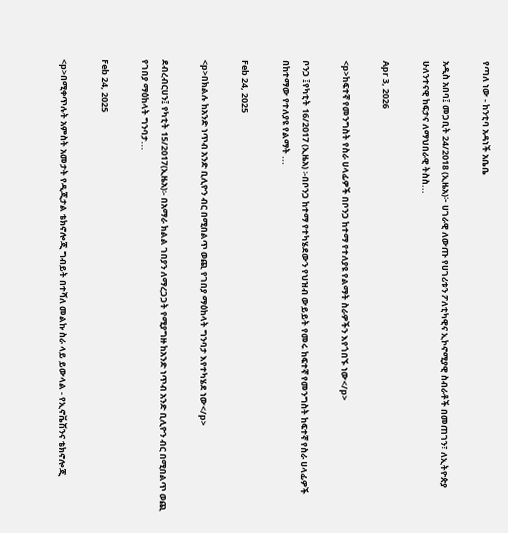የጣለ ነው - ከንቲባ አዳነች አቤቤ

አዲስ አበባ፤ መጋቢት 24/2018 (ኢዜአ)፦ ሀገራዊ ለውጡ የሀገሪቱን ፖለቲካዊና ኢኮኖሚያዊ ስብራቶች በመጠገን፣ ለኢትዮጵያ ሁለንተናዊ ከፍታና ለማህበራዊ ትስስ...

Apr 3, 2026

<p>ከፍተኛ የመንግስት የስራ ሀላፊዎች በቦንጋ ከተማ የተለያዩ የልማት ስራዎችን እየጎበኙ ነው</p>

ቦንጋ ፤የካቲት 16/2017 (ኢዜአ) ፡-በቦንጋ ከተማ የተካሄደውን የህዝብ ውይይት የመሩ ከፍተኛ የመንግስት ከፍተኛ የስራ ሀላፊዎች በከተማው የተለያዩ የልማት ...

Feb 24, 2025

<p>በክልሉ ከአንድ ነጥብ አንድ ቢሊዮን ብር በሚበልጥ ወጪ የገበያ ማዕከላት ግንባታ እየተካሄደ ነው</p>

ደብረብርሀን፤ የካቲት 15/2017(ኢዜአ)፡- በአማራ ክልል ገበያን ለማረጋጋት የሚያግዙ ከአንድ ነጥብ አንድ ቢሊዮን ብር በሚበልጥ ወጪ የገበያ ማዕከላት ግንባታ...

Feb 24, 2025

<p>በሚቀጥሉት አምስት አመታት የዲጂታል ቴክኖሎጂ ግብይት በተሻለ መልኩ ስራ ላይ ይውላል - የኢኖቬሽንና ቴክኖሎጂ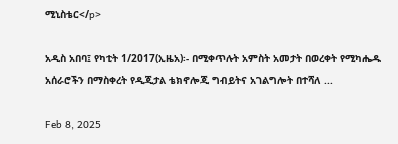ሚኒስቴር</p>

አዲስ አበባ፤ የካቲት 1/2017(ኢዜአ)፡- በሚቀጥሉት አምስት አመታት በወረቀት የሚካሔዱ አሰራሮችን በማስቀረት የዲጂታል ቴክኖሎጂ ግብይትና አገልግሎት በተሻለ ...

Feb 8, 2025